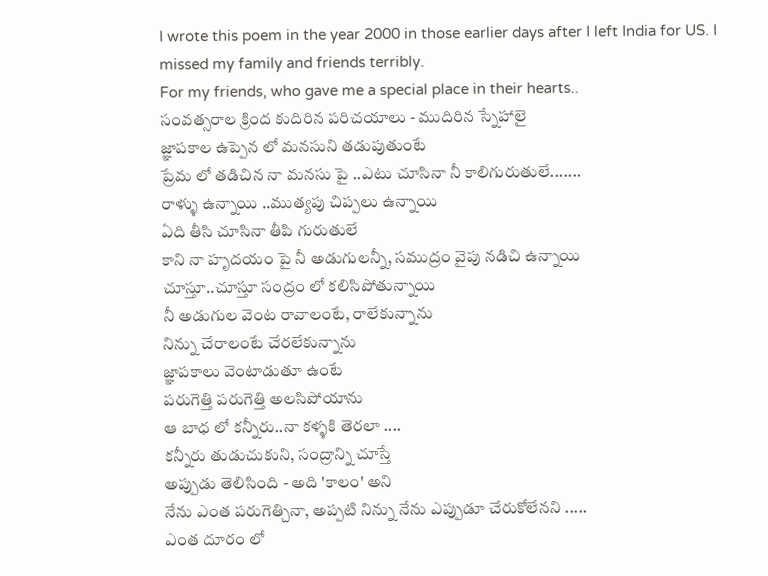I wrote this poem in the year 2000 in those earlier days after I left India for US. I missed my family and friends terribly.
For my friends, who gave me a special place in their hearts..
సంవత్సరాల క్రింద కుదిరిన పరిచయాలు - ముదిరిన స్నేహాలై
జ్ఞాపకాల ఉప్పెన లో మనసుని తడుపుతుంటే
ప్రేమ లో తడిచిన నా మనసు పై ..ఎటు చూసినా నీ కాలిగురుతులే.......
రాళ్ళు ఉన్నాయి ..ముత్యపు చిప్పలు ఉన్నాయి
ఏది తీసి చూసినా తీపి గురుతులే
కాని నా హృదయం పై నీ అడుగులన్నీ, సముద్రం వైపు నడిచి ఉన్నాయి
చూస్తూ..చూస్తూ సంద్రం లో కలిసిపోతున్నాయి
నీ అడుగుల వెంట రావాలంటే, రాలేకున్నాను
నిన్ను చేరాలంటే చేరలేకున్నాను
జ్ఞాపకాలు వెంటాడుతూ ఉంటే
పరుగెత్తి పరుగెత్తి అలసిపోయాను
ఆ బాధ లో కన్నీరు..నా కళ్ళకి తెరలా ....
కన్నీరు తుడుచుకుని, సంద్రాన్ని చూస్తే
అప్పుడు తెలిసింది - అది 'కాలం' అని
నేను ఎంత పరుగెత్చినా, అప్పటి నిన్ను నేను ఎప్పుడూ చేరుకోలేనని .....
ఎంత దూరం లో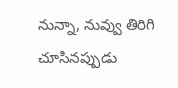నున్నా, నువ్వు తిరిగి చూసినప్పుడు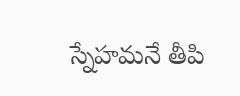స్నేహమనే తీపి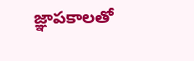జ్ఞాపకాలతో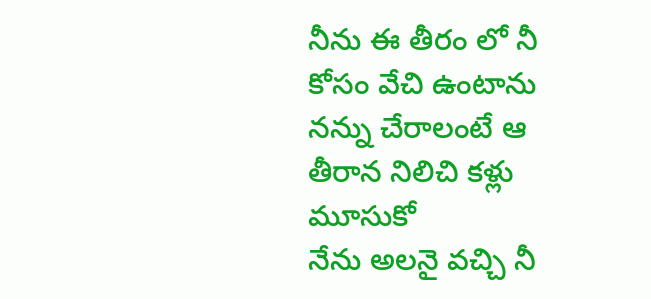నీను ఈ తీరం లో నీ కోసం వేచి ఉంటాను
నన్ను చేరాలంటే ఆ తీరాన నిలిచి కళ్లు మూసుకో
నేను అలనై వచ్చి నీ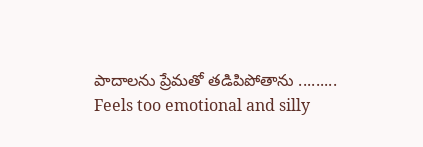పాదాలను ప్రేమతో తడిపిపోతాను .........
Feels too emotional and silly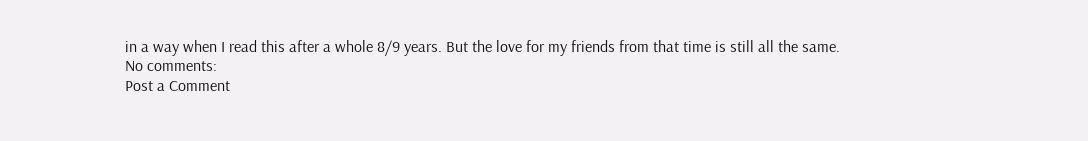in a way when I read this after a whole 8/9 years. But the love for my friends from that time is still all the same.
No comments:
Post a Comment